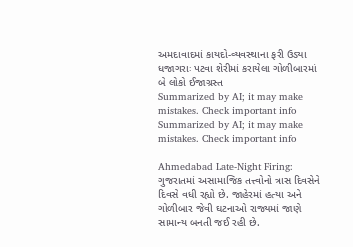અમદાવાદમાં કાયદો-વ્યવસ્થાના ફરી ઉડ્યા ધજાગરાઃ પટવા શેરીમાં કરાયેલા ગોળીબારમાં બે લોકો ઈજાગ્રસ્ત
Summarized by AI; it may make mistakes. Check important info
Summarized by AI; it may make mistakes. Check important info

Ahmedabad Late-Night Firing: ગુજરાતમાં અસામાજિક તત્ત્વોનો ત્રાસ દિવસેને દિવસે વધી રહ્યો છે. જાહેરમાં હત્યા અને ગોળીબાર જેવી ઘટનાઓ રાજ્યમાં જાણે સામાન્ય બનતી જઈ રહી છે.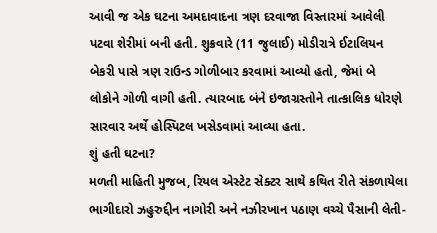આવી જ એક ઘટના અમદાવાદના ત્રણ દરવાજા વિસ્તારમાં આવેલી પટવા શેરીમાં બની હતી. શુક્રવારે (11 જુલાઈ) મોડીરાત્રે ઈટાલિયન બેકરી પાસે ત્રણ રાઉન્ડ ગોળીબાર કરવામાં આવ્યો હતો, જેમાં બે લોકોને ગોળી વાગી હતી. ત્યારબાદ બંને ઇજાગ્રસ્તોને તાત્કાલિક ધોરણે સારવાર અર્થે હોસ્પિટલ ખસેડવામાં આવ્યા હતા.
શું હતી ઘટના?
મળતી માહિતી મુજબ, રિયલ એસ્ટેટ સેક્ટર સાથે કથિત રીતે સંકળાયેલા ભાગીદારો ઝહુરુદ્દીન નાગોરી અને નઝીરખાન પઠાણ વચ્ચે પૈસાની લેતી-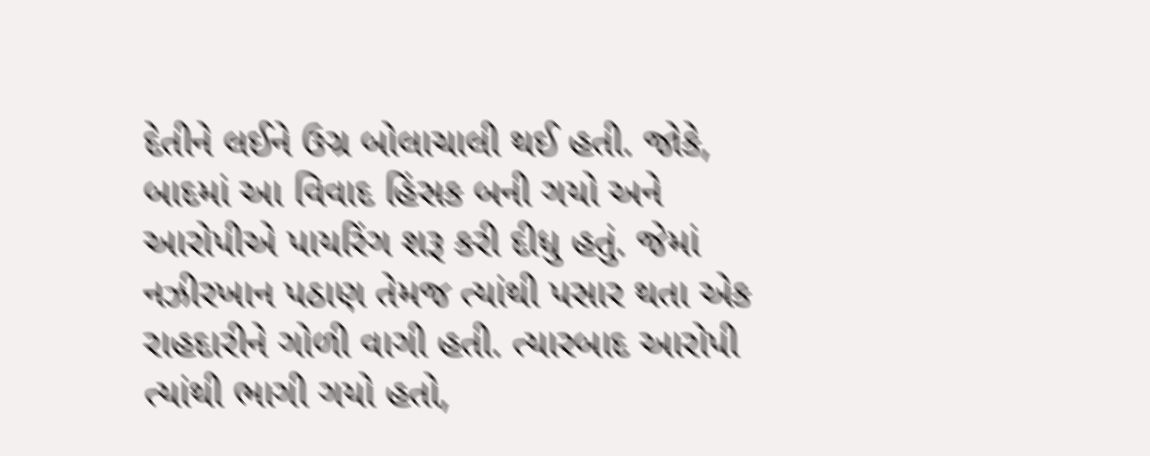દેતીને લઈને ઉગ્ર બોલાચાલી થઈ હતી. જોકે, બાદમાં આ વિવાદ હિંસક બની ગયો અને આરોપીએ પાયરિંગ શરૂ કરી દીધુ હતું. જેમાં નઝીરખાન પઠાણ તેમજ ત્યાંથી પસાર થતા એક રાહદારીને ગોળી વાગી હતી. ત્યારબાદ આરોપી ત્યાંથી ભાગી ગયો હતો,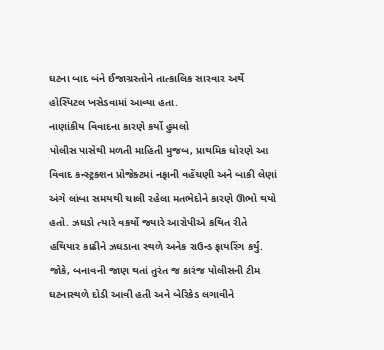ઘટના બાદ બંને ઈજાગ્રસ્તોને તાત્કાલિક સારવાર અર્થે હોસ્પિટલ ખસેડવામાં આવ્યા હતા.
નાણાંકીય વિવાદના કારણે કર્યો હુમલો
પોલીસ પાસેથી મળતી માહિતી મુજબ, પ્રાથમિક ધોરણે આ વિવાદ કન્સ્ટ્રક્શન પ્રોજેક્ટમાં નફાની વહેંચણી અને બાકી લેણાં અંગે લાંબા સમયથી ચાલી રહેલા મતભેદોને કારણે ઊભો થયો હતો. ઝઘડો ત્યારે વકર્યો જ્યારે આરોપીએ કથિત રીતે હથિયાર કાઢીને ઝઘડાના સ્થળે અનેક રાઉન્ડ ફાયરિંગ કર્યું. જોકે, બનાવની જાણ થતાં તુરંત જ કારંજ પોલીસની ટીમ ઘટનાસ્થળે દોડી આવી હતી અને બેરિકેડ લગાવીને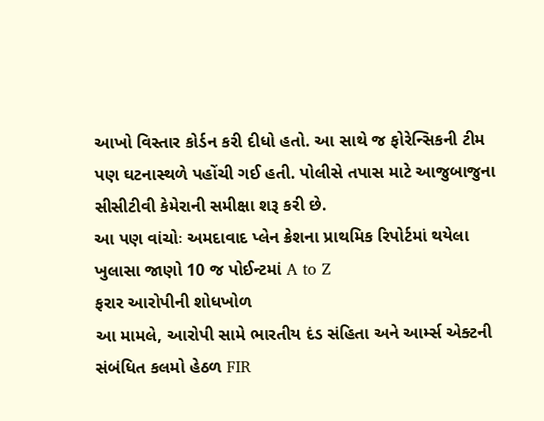આખો વિસ્તાર કોર્ડન કરી દીધો હતો. આ સાથે જ ફોરેન્સિકની ટીમ પણ ઘટનાસ્થળે પહોંચી ગઈ હતી. પોલીસે તપાસ માટે આજુબાજુના સીસીટીવી કેમેરાની સમીક્ષા શરૂ કરી છે.
આ પણ વાંચોઃ અમદાવાદ પ્લેન ક્રેશના પ્રાથમિક રિપોર્ટમાં થયેલા ખુલાસા જાણો 10 જ પોઈન્ટમાં A to Z
ફરાર આરોપીની શોધખોળ
આ મામલે, આરોપી સામે ભારતીય દંડ સંહિતા અને આર્મ્સ એક્ટની સંબંધિત કલમો હેઠળ FIR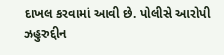દાખલ કરવામાં આવી છે. પોલીસે આરોપી ઝહુરુદ્દીન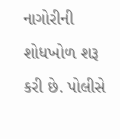નાગોરીની શોધખોળ શરૂ કરી છે. પોલીસે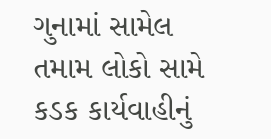ગુનામાં સામેલ તમામ લોકો સામે કડક કાર્યવાહીનું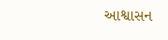આશ્વાસન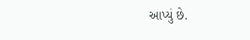આપ્યું છે.